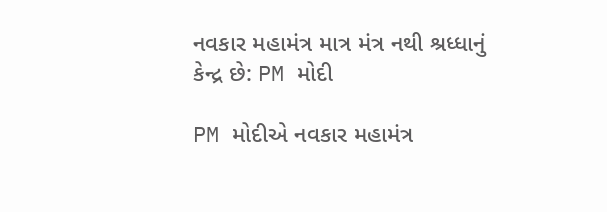નવકાર મહામંત્ર માત્ર મંત્ર નથી શ્રધ્ધાનું કેન્દ્ર છે: PM મોદી

PM મોદીએ નવકાર મહામંત્ર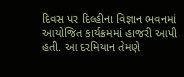દિવસ પર દિલ્હીના વિજ્ઞાન ભવનમાં આયોજિત કાર્યક્રમમાં હાજરી આપી હતી. આ દરમિયાન તેમણે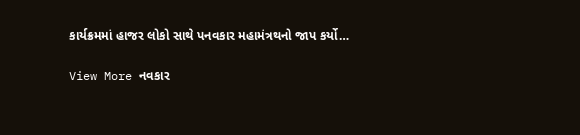કાર્યક્રમમાં હાજર લોકો સાથે પનવકાર મહામંત્રથનો જાપ કર્યો…

View More નવકાર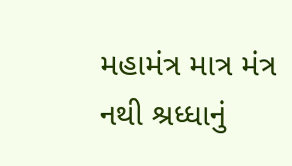મહામંત્ર માત્ર મંત્ર નથી શ્રધ્ધાનું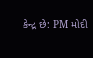કેન્દ્ર છે: PM મોદી